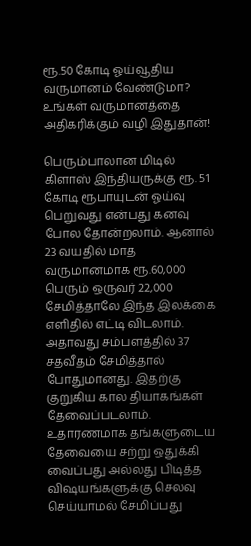ரூ.50 கோடி ஓய்வூதிய வருமானம் வேண்டுமா? உங்கள் வருமானத்தை அதிகரிக்கும் வழி இதுதான்!

பெரும்பாலான மிடில் கிளாஸ் இந்தியருக்கு ரூ. 51 கோடி ரூபாயுடன் ஓய்வு பெறுவது என்பது கனவு போல தோன்றலாம். ஆனால் 23 வயதில் மாத வருமானமாக ரூ.60,000 பெரும் ஒருவர் 22,000 சேமித்தாலே இந்த இலக்கை எளிதில் எட்டி விடலாம். அதாவது சம்பளத்தில் 37 சதவீதம் சேமித்தால் போதுமானது. இதற்கு குறுகிய கால தியாகங்கள் தேவைப்படலாம். உதாரணமாக தங்களுடைய தேவையை சற்று ஒதுக்கி வைப்பது அல்லது பிடித்த விஷயங்களுக்கு செலவு செய்யாமல் சேமிப்பது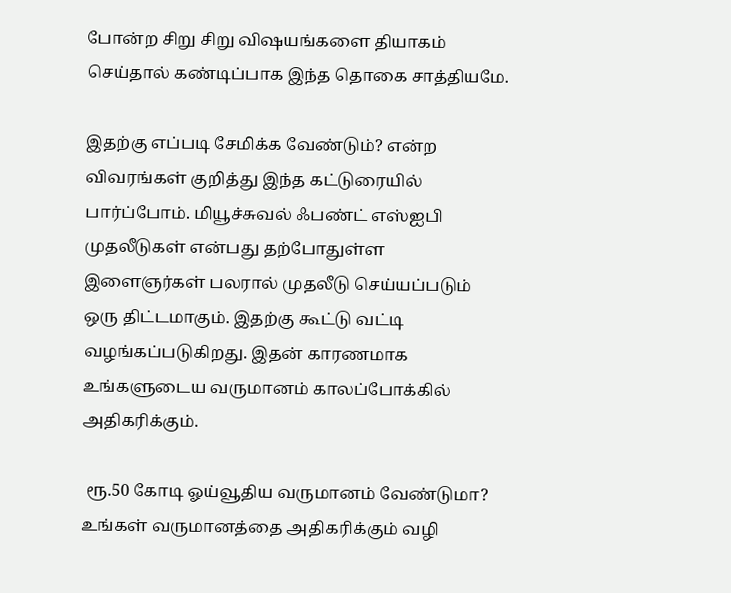போன்ற சிறு சிறு விஷயங்களை தியாகம் செய்தால் கண்டிப்பாக இந்த தொகை சாத்தியமே.

இதற்கு எப்படி சேமிக்க வேண்டும்? என்ற விவரங்கள் குறித்து இந்த கட்டுரையில் பார்ப்போம். மியூச்சுவல் ஃபண்ட் எஸ்ஐபி முதலீடுகள் என்பது தற்போதுள்ள இளைஞர்கள் பலரால் முதலீடு செய்யப்படும் ஒரு திட்டமாகும். இதற்கு கூட்டு வட்டி வழங்கப்படுகிறது. இதன் காரணமாக உங்களுடைய வருமானம் காலப்போக்கில் அதிகரிக்கும்.

 ரூ.50 கோடி ஓய்வூதிய வருமானம் வேண்டுமா? உங்கள் வருமானத்தை அதிகரிக்கும் வழி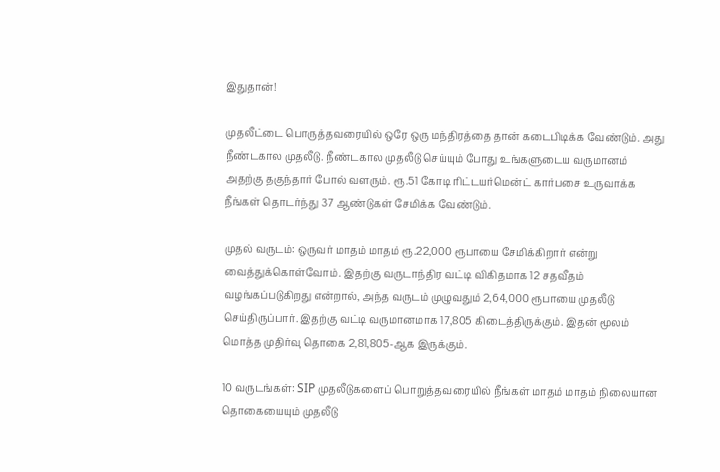இதுதான்!

முதலீட்டை பொருத்தவரையில் ஒரே ஒரு மந்திரத்தை தான் கடைபிடிக்க வேண்டும். அது நீண்டகால முதலீடு. நீண்டகால முதலீடு செய்யும் போது உங்களுடைய வருமானம் அதற்கு தகுந்தார் போல் வளரும். ரூ.51 கோடி ரிட்டயர்மென்ட் கார்பசை உருவாக்க நீங்கள் தொடர்ந்து 37 ஆண்டுகள் சேமிக்க வேண்டும்.

முதல் வருடம்: ஒருவர் மாதம் மாதம் ரூ.22,000 ரூபாயை சேமிக்கிறார் என்று வைத்துக்கொள்வோம். இதற்கு வருடாந்திர வட்டி விகிதமாக 12 சதவீதம் வழங்கப்படுகிறது என்றால், அந்த வருடம் முழுவதும் 2,64,000 ரூபாயை முதலீடு செய்திருப்பார். இதற்கு வட்டி வருமானமாக 17,805 கிடைத்திருக்கும். இதன் மூலம் மொத்த முதிர்வு தொகை 2,81,805-ஆக இருக்கும்.

10 வருடங்கள்: SIP முதலீடுகளைப் பொறுத்தவரையில் நீங்கள் மாதம் மாதம் நிலையான தொகையையும் முதலீடு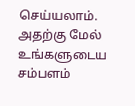செய்யலாம். அதற்கு மேல் உங்களுடைய சம்பளம்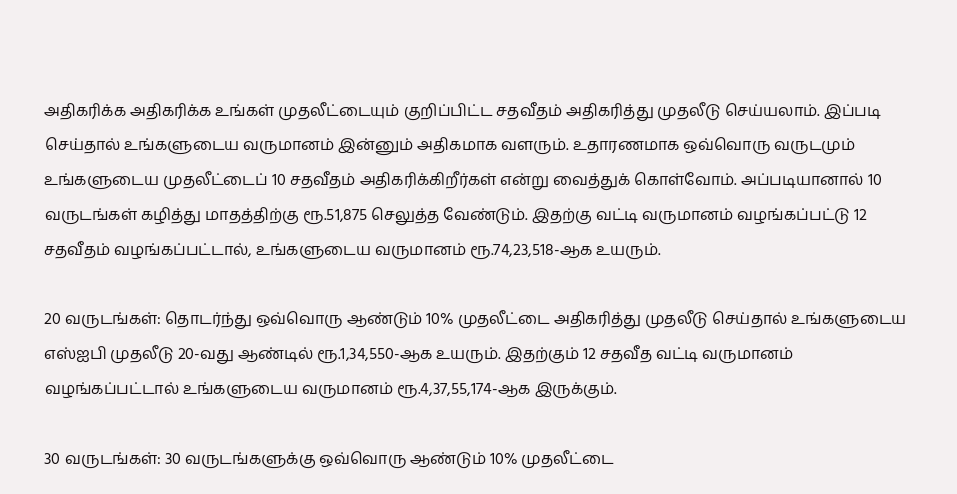அதிகரிக்க அதிகரிக்க உங்கள் முதலீட்டையும் குறிப்பிட்ட சதவீதம் அதிகரித்து முதலீடு செய்யலாம். இப்படி செய்தால் உங்களுடைய வருமானம் இன்னும் அதிகமாக வளரும். உதாரணமாக ஒவ்வொரு வருடமும் உங்களுடைய முதலீட்டைப் 10 சதவீதம் அதிகரிக்கிறீர்கள் என்று வைத்துக் கொள்வோம். அப்படியானால் 10 வருடங்கள் கழித்து மாதத்திற்கு ரூ.51,875 செலுத்த வேண்டும். இதற்கு வட்டி வருமானம் வழங்கப்பட்டு 12 சதவீதம் வழங்கப்பட்டால், உங்களுடைய வருமானம் ரூ.74,23,518-ஆக உயரும்.

20 வருடங்கள்: தொடர்ந்து ஒவ்வொரு ஆண்டும் 10% முதலீட்டை அதிகரித்து முதலீடு செய்தால் உங்களுடைய எஸ்ஐபி முதலீடு 20-வது ஆண்டில் ரூ.1,34,550-ஆக உயரும். இதற்கும் 12 சதவீத வட்டி வருமானம் வழங்கப்பட்டால் உங்களுடைய வருமானம் ரூ.4,37,55,174-ஆக இருக்கும்.

30 வருடங்கள்: 30 வருடங்களுக்கு ஒவ்வொரு ஆண்டும் 10% முதலீட்டை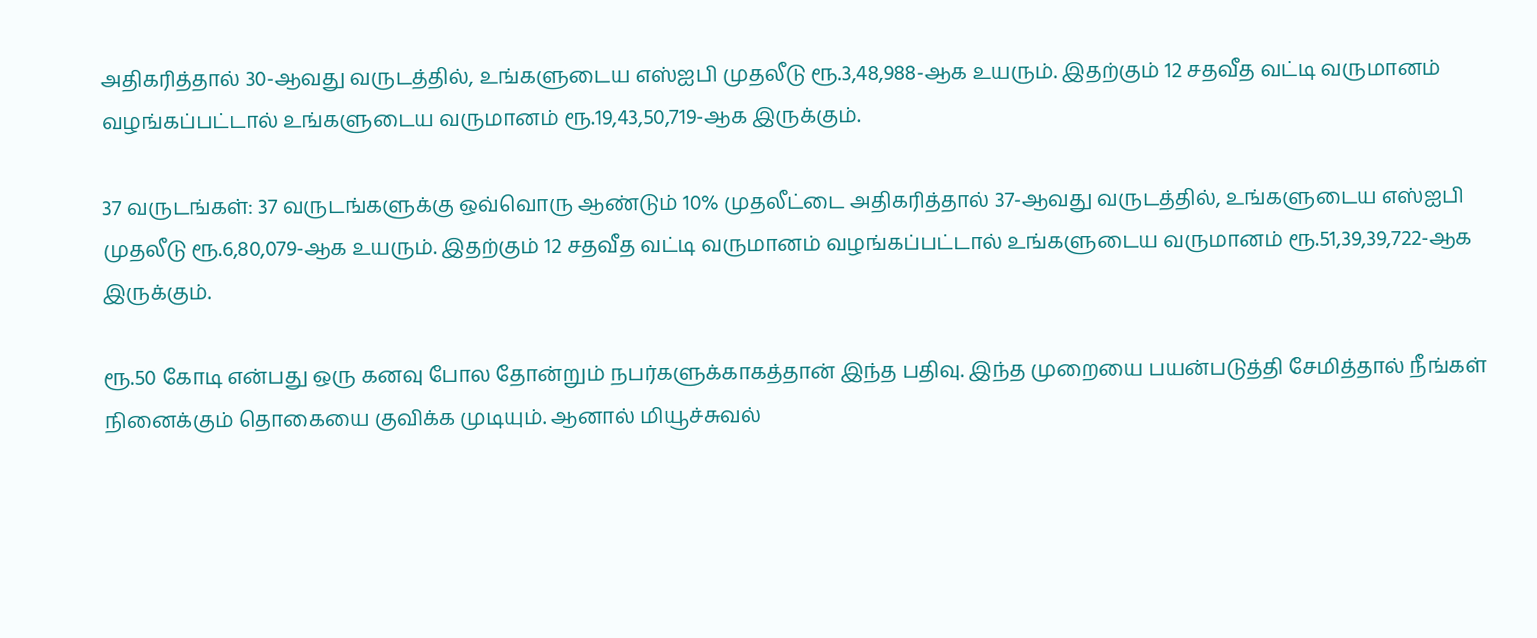அதிகரித்தால் 30-ஆவது வருடத்தில், உங்களுடைய எஸ்ஐபி முதலீடு ரூ.3,48,988-ஆக உயரும். இதற்கும் 12 சதவீத வட்டி வருமானம் வழங்கப்பட்டால் உங்களுடைய வருமானம் ரூ.19,43,50,719-ஆக இருக்கும்.

37 வருடங்கள்: 37 வருடங்களுக்கு ஒவ்வொரு ஆண்டும் 10% முதலீட்டை அதிகரித்தால் 37-ஆவது வருடத்தில், உங்களுடைய எஸ்ஐபி முதலீடு ரூ.6,80,079-ஆக உயரும். இதற்கும் 12 சதவீத வட்டி வருமானம் வழங்கப்பட்டால் உங்களுடைய வருமானம் ரூ.51,39,39,722-ஆக இருக்கும்.

ரூ.50 கோடி என்பது ஒரு கனவு போல தோன்றும் நபர்களுக்காகத்தான் இந்த பதிவு. இந்த முறையை பயன்படுத்தி சேமித்தால் நீங்கள் நினைக்கும் தொகையை குவிக்க முடியும். ஆனால் மியூச்சுவல்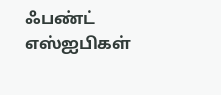ஃபண்ட் எஸ்ஐபிகள்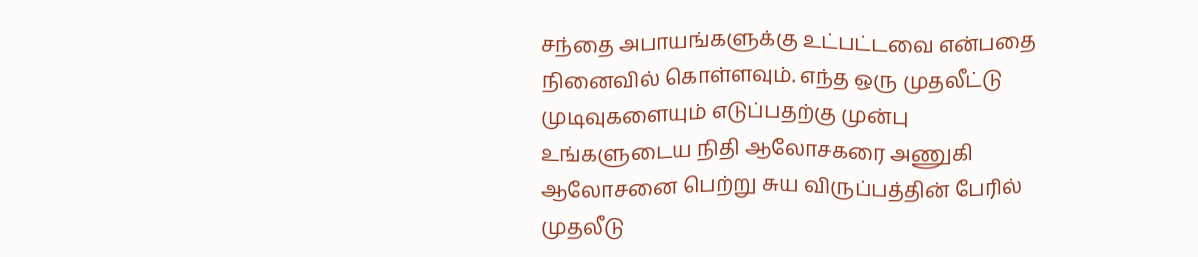சந்தை அபாயங்களுக்கு உட்பட்டவை என்பதை நினைவில் கொள்ளவும். எந்த ஒரு முதலீட்டு முடிவுகளையும் எடுப்பதற்கு முன்பு உங்களுடைய நிதி ஆலோசகரை அணுகி ஆலோசனை பெற்று சுய விருப்பத்தின் பேரில் முதலீடு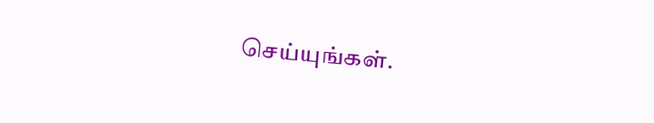செய்யுங்கள்.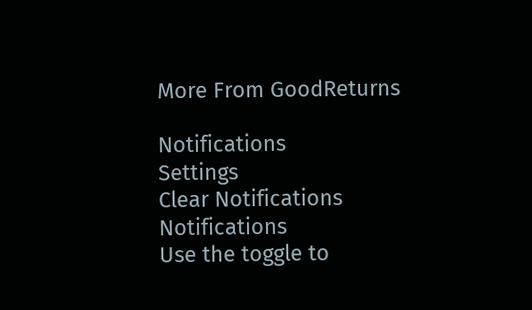More From GoodReturns

Notifications
Settings
Clear Notifications
Notifications
Use the toggle to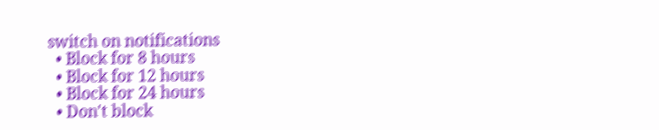switch on notifications
  • Block for 8 hours
  • Block for 12 hours
  • Block for 24 hours
  • Don't block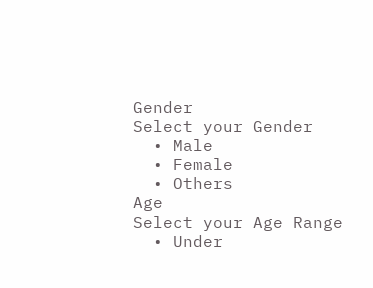Gender
Select your Gender
  • Male
  • Female
  • Others
Age
Select your Age Range
  • Under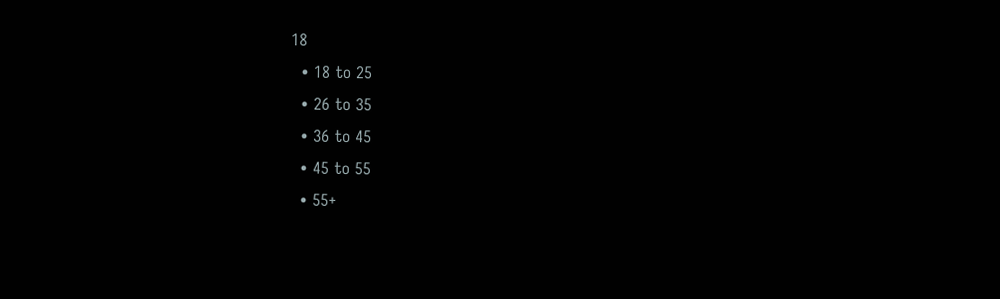18
  • 18 to 25
  • 26 to 35
  • 36 to 45
  • 45 to 55
  • 55+